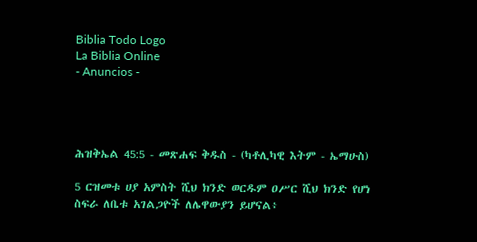Biblia Todo Logo
La Biblia Online
- Anuncios -




ሕዝቅኤል 45:5 - መጽሐፍ ቅዱስ - (ካቶሊካዊ እትም - ኤማሁስ)

5 ርዝመቱ ሀያ አምስት ሺህ ክንድ ወርዱም ዐሥር ሺህ ክንድ የሆነ ስፍራ ለቤቱ አገልጋዮች ለሌዋውያን ይሆናል፥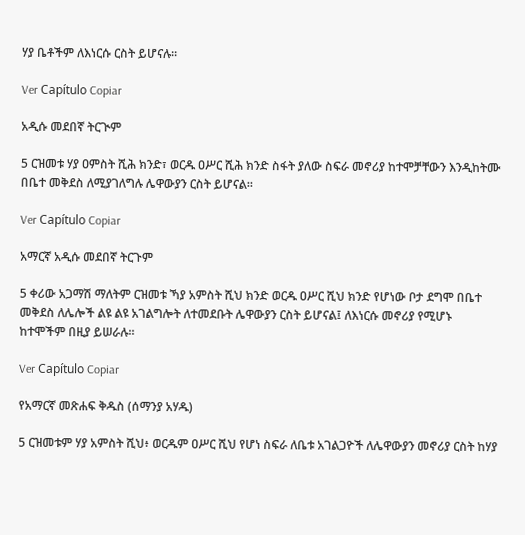ሃያ ቤቶችም ለእነርሱ ርስት ይሆናሉ።

Ver Capítulo Copiar

አዲሱ መደበኛ ትርጒም

5 ርዝመቱ ሃያ ዐምስት ሺሕ ክንድ፣ ወርዱ ዐሥር ሺሕ ክንድ ስፋት ያለው ስፍራ መኖሪያ ከተሞቻቸውን እንዲከትሙ በቤተ መቅደስ ለሚያገለግሉ ሌዋውያን ርስት ይሆናል።

Ver Capítulo Copiar

አማርኛ አዲሱ መደበኛ ትርጉም

5 ቀሪው አጋማሽ ማለትም ርዝመቱ ኻያ አምስት ሺህ ክንድ ወርዱ ዐሥር ሺህ ክንድ የሆነው ቦታ ደግሞ በቤተ መቅደስ ለሌሎች ልዩ ልዩ አገልግሎት ለተመደቡት ሌዋውያን ርስት ይሆናል፤ ለእነርሱ መኖሪያ የሚሆኑ ከተሞችም በዚያ ይሠራሉ።

Ver Capítulo Copiar

የአማርኛ መጽሐፍ ቅዱስ (ሰማንያ አሃዱ)

5 ርዝመቱም ሃያ አምስት ሺህ፥ ወርዱም ዐሥር ሺህ የሆነ ስፍራ ለቤቱ አገልጋዮች ለሌዋውያን መኖሪያ ርስት ከሃያ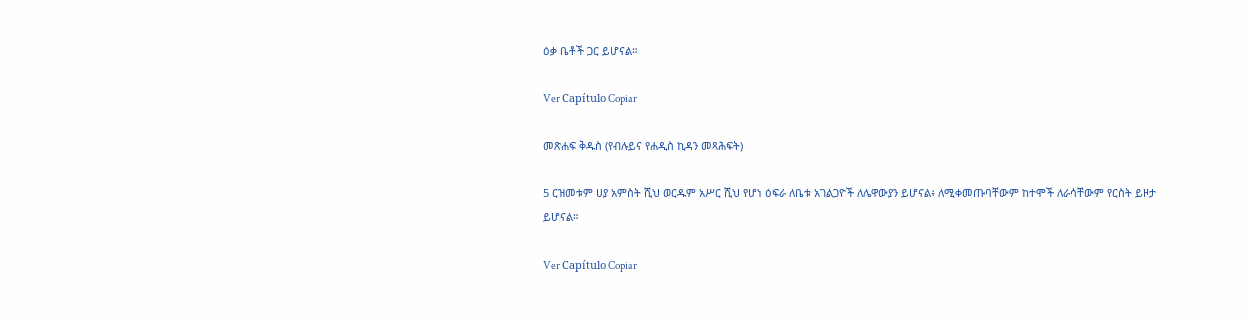ዕቃ ቤቶች ጋር ይሆናል።

Ver Capítulo Copiar

መጽሐፍ ቅዱስ (የብሉይና የሐዲስ ኪዳን መጻሕፍት)

5 ርዝመቱም ሀያ አምስት ሺህ ወርዱም አሥር ሺህ የሆነ ዕፍራ ለቤቱ አገልጋዮች ለሌዋውያን ይሆናል፥ ለሚቀመጡባቸውም ከተሞች ለራሳቸውም የርስት ይዞታ ይሆናል።

Ver Capítulo Copiar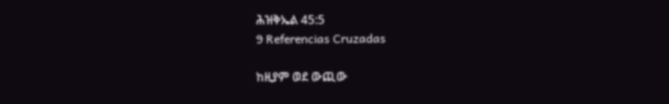ሕዝቅኤል 45:5
9 Referencias Cruzadas

ከዚያም ወደ ውጪው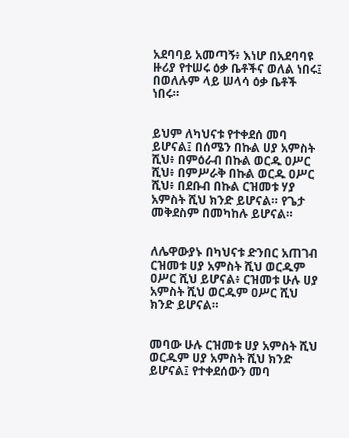አደባባይ አመጣኝ፥ እነሆ በአደባባዩ ዙሪያ የተሠሩ ዕቃ ቤቶችና ወለል ነበሩ፤ በወለሉም ላይ ሠላሳ ዕቃ ቤቶች ነበሩ።


ይህም ለካህናቱ የተቀደሰ መባ ይሆናል፤ በሰሜን በኩል ሀያ አምስት ሺህ፥ በምዕራብ በኩል ወርዱ ዐሥር ሺህ፥ በምሥራቅ በኩል ወርዱ ዐሥር ሺህ፥ በደቡብ በኩል ርዝመቱ ሃያ አምስት ሺህ ክንድ ይሆናል። የጌታ መቅደስም በመካከሉ ይሆናል።


ለሌዋውያኑ በካህናቱ ድንበር አጠገብ ርዝመቱ ሀያ አምስት ሺህ ወርዱም ዐሥር ሺህ ይሆናል፥ ርዝመቱ ሁሉ ሀያ አምስት ሺህ ወርዱም ዐሥር ሺህ ክንድ ይሆናል።


መባው ሁሉ ርዝመቱ ሀያ አምስት ሺህ ወርዱም ሀያ አምስት ሺህ ክንድ ይሆናል፤ የተቀደሰውን መባ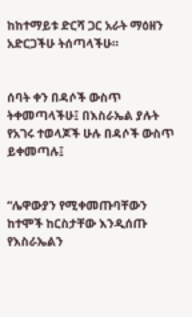ከከተማይቱ ድርሻ ጋር አራት ማዕዘን አድርጋችሁ ትሰጣላችሁ።


ሰባት ቀን በዳሶች ውስጥ ትቀመጣላችሁ፤ በእስራኤል ያሉት የአገሩ ተወላጆች ሁሉ በዳሶች ውስጥ ይቀመጣሉ፤


“ሌዋውያን የሚቀመጡባቸውን ከተሞች ከርስታቸው እንዲሰጡ የእስራኤልን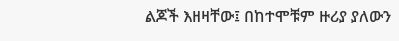ልጆች እዘዛቸው፤ በከተሞቹም ዙሪያ ያለውን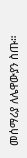መሰማሪያ ለሌዋውያን ስጡ።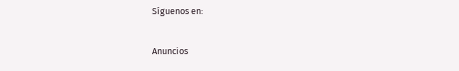Síguenos en:

Anuncios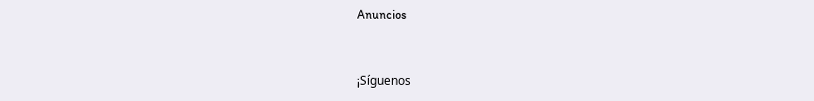Anuncios


¡Síguenos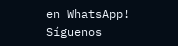en WhatsApp! Síguenos